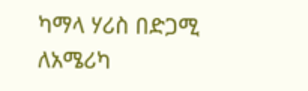ካማላ ሃሪስ በድጋሚ ለአሜሪካ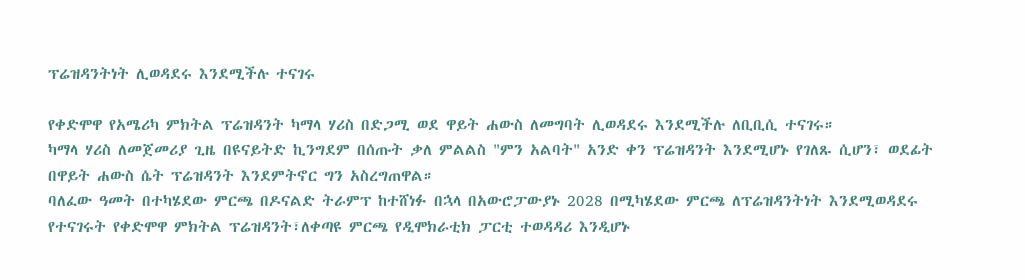ፕሬዝዳንትነት ሊወዳደሩ እንደሚችሉ ተናገሩ

የቀድሞዋ የአሜሪካ ምክትል ፕሬዝዳንት ካማላ ሃሪስ በድጋሚ ወደ ዋይት ሐውስ ለመግባት ሊወዳደሩ እንደሚችሉ ለቢቢሲ ተናገሩ።
ካማላ ሃሪስ ለመጀመሪያ ጊዜ በዩናይትድ ኪንግደም በሰጡት ቃለ ምልልስ "ምን አልባት" አንድ ቀን ፕሬዝዳንት እንደሚሆኑ የገለጹ ሲሆን፣ ወደፊት በዋይት ሐውስ ሴት ፕሬዝዳንት እንደምትኖር ግን አስረግጠዋል።
ባለፈው ዓመት በተካሄደው ምርጫ በዶናልድ ትራምፕ ከተሸነፉ በኋላ በአውሮፓውያኑ 2028 በሚካሄደው ምርጫ ለፕሬዝዳንትነት እንደሚወዳደሩ የተናገሩት የቀድሞዋ ምክትል ፕሬዝዳንት፣ለቀጣዩ ምርጫ የዲሞክራቲክ ፓርቲ ተወዳዳሪ እንዲሆኑ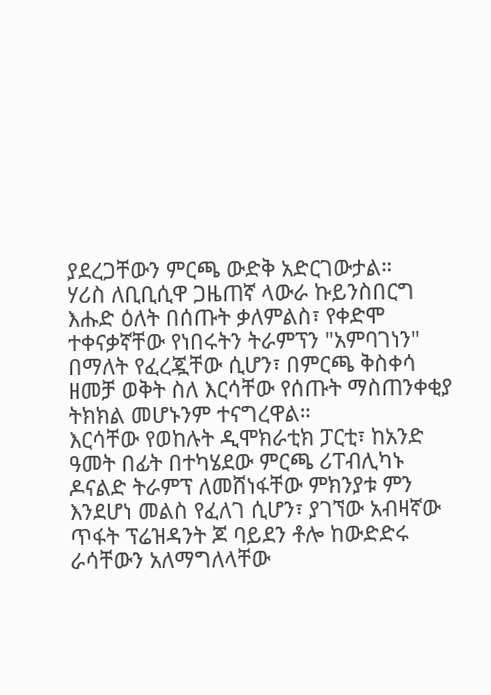ያደረጋቸውን ምርጫ ውድቅ አድርገውታል።
ሃሪስ ለቢቢሲዋ ጋዜጠኛ ላውራ ኩይንስበርግ እሑድ ዕለት በሰጡት ቃለምልስ፣ የቀድሞ ተቀናቃኛቸው የነበሩትን ትራምፕን "አምባገነን" በማለት የፈረጇቸው ሲሆን፣ በምርጫ ቅስቀሳ ዘመቻ ወቅት ስለ እርሳቸው የሰጡት ማስጠንቀቂያ ትክክል መሆኑንም ተናግረዋል።
እርሳቸው የወከሉት ዲሞክራቲክ ፓርቲ፣ ከአንድ ዓመት በፊት በተካሄደው ምርጫ ሪፐብሊካኑ ዶናልድ ትራምፕ ለመሸነፋቸው ምክንያቱ ምን እንደሆነ መልስ የፈለገ ሲሆን፣ ያገኘው አብዛኛው ጥፋት ፕሬዝዳንት ጆ ባይደን ቶሎ ከውድድሩ ራሳቸውን አለማግለላቸው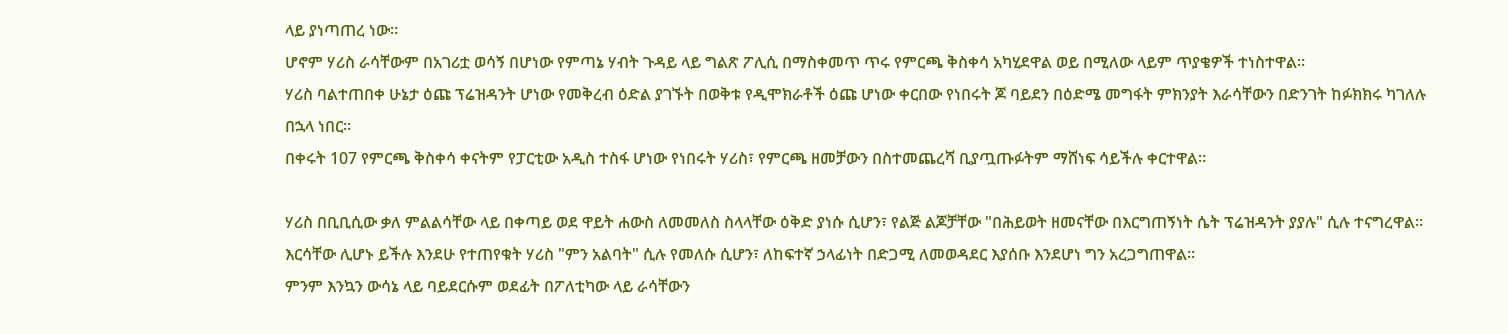ላይ ያነጣጠረ ነው።
ሆኖም ሃሪስ ራሳቸውም በአገሪቷ ወሳኝ በሆነው የምጣኔ ሃብት ጉዳይ ላይ ግልጽ ፖሊሲ በማስቀመጥ ጥሩ የምርጫ ቅስቀሳ አካሂደዋል ወይ በሚለው ላይም ጥያቄዎች ተነስተዋል።
ሃሪስ ባልተጠበቀ ሁኔታ ዕጩ ፕሬዝዳንት ሆነው የመቅረብ ዕድል ያገኙት በወቅቱ የዲሞክራቶች ዕጩ ሆነው ቀርበው የነበሩት ጆ ባይደን በዕድሜ መግፋት ምክንያት እራሳቸውን በድንገት ከፉክክሩ ካገለሉ በኋላ ነበር።
በቀሩት 107 የምርጫ ቅስቀሳ ቀናትም የፓርቲው አዲስ ተስፋ ሆነው የነበሩት ሃሪስ፣ የምርጫ ዘመቻውን በስተመጨረሻ ቢያጧጡፉትም ማሸነፍ ሳይችሉ ቀርተዋል።

ሃሪስ በቢቢሲው ቃለ ምልልሳቸው ላይ በቀጣይ ወደ ዋይት ሐውስ ለመመለስ ስላላቸው ዕቅድ ያነሱ ሲሆን፣ የልጅ ልጆቻቸው "በሕይወት ዘመናቸው በእርግጠኝነት ሴት ፕሬዝዳንት ያያሉ" ሲሉ ተናግረዋል።
እርሳቸው ሊሆኑ ይችሉ እንደሁ የተጠየቁት ሃሪስ "ምን አልባት" ሲሉ የመለሱ ሲሆን፣ ለከፍተኛ ኃላፊነት በድጋሚ ለመወዳደር እያሰቡ እንደሆነ ግን አረጋግጠዋል።
ምንም እንኳን ውሳኔ ላይ ባይደርሱም ወደፊት በፖለቲካው ላይ ራሳቸውን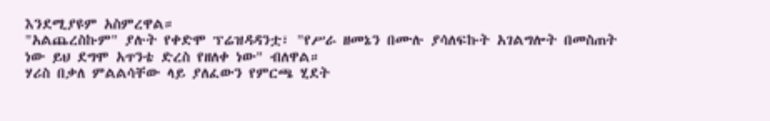እንደሚያዩም አስምረዋል።
"አልጨረስኩም" ያሉት የቀድሞ ፕሬዝዳዳንቷ፣ "የሥራ ዘመኔን በሙሉ ያሳለፍኩት አገልግሎት በመስጠት ነው ይህ ደግሞ አጥንቴ ድረስ የዘለቀ ነው" ብለዋል።
ሃሪስ በቃለ ምልልሳቸው ላይ ያለፈውን የምርጫ ሂደት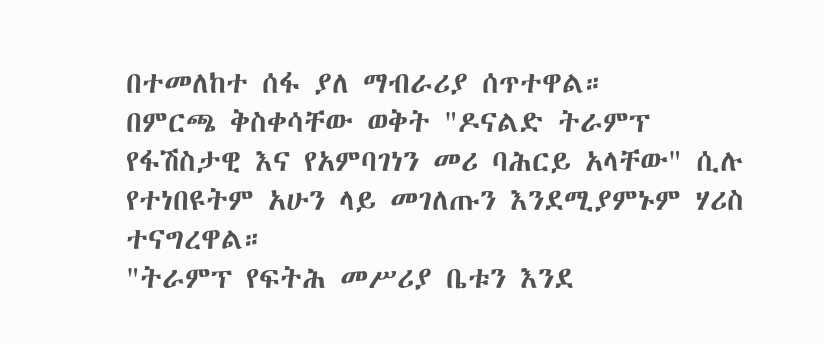በተመለከተ ሰፋ ያለ ማብራሪያ ሰጥተዋል።
በምርጫ ቅስቀሳቸው ወቅት "ዶናልድ ትራምፕ የፋሽስታዊ እና የአምባገነን መሪ ባሕርይ አላቸው" ሲሉ የተነበዩትም አሁን ላይ መገለጡን እንደሚያምኑም ሃሪስ ተናግረዋል።
"ትራምፕ የፍትሕ መሥሪያ ቤቱን እንደ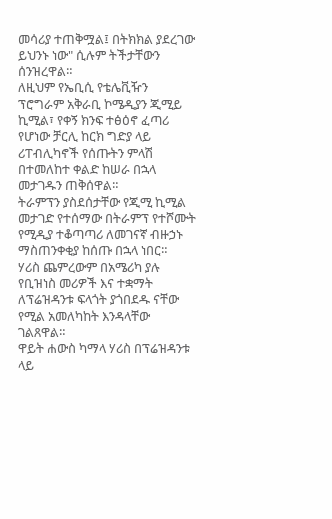መሳሪያ ተጠቅሟል፤ በትክክል ያደረገው ይህንኑ ነው" ሲሉም ትችታቸውን ሰንዝረዋል።
ለዚህም የኤቢሲ የቴሌቪዥን ፕሮግራም አቅራቢ ኮሜዲያን ጂሚይ ኪሚል፣ የቀኝ ክንፍ ተፅዕኖ ፈጣሪ የሆነው ቻርሊ ከርክ ግድያ ላይ ሪፐብሊካኖች የሰጡትን ምላሽ በተመለከተ ቀልድ ከሠራ በኋላ መታገዱን ጠቅሰዋል።
ትራምፕን ያስደሰታቸው የጂሚ ኪሚል መታገድ የተሰማው በትራምፕ የተሾሙት የሚዲያ ተቆጣጣሪ ለመገናኛ ብዙኃኑ ማስጠንቀቂያ ከሰጡ በኋላ ነበር።
ሃሪስ ጨምረውም በአሜሪካ ያሉ የቢዝነስ መሪዎች እና ተቋማት ለፕሬዝዳንቱ ፍላጎት ያጎበደዱ ናቸው የሚል አመለካከት እንዳላቸው ገልጸዋል።
ዋይት ሐውስ ካማላ ሃሪስ በፕሬዝዳንቱ ላይ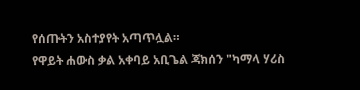የሰጡትን አስተያየት አጣጥሏል።
የዋይት ሐውስ ቃል አቀባይ አቢጌል ጃክሰን "ካማላ ሃሪስ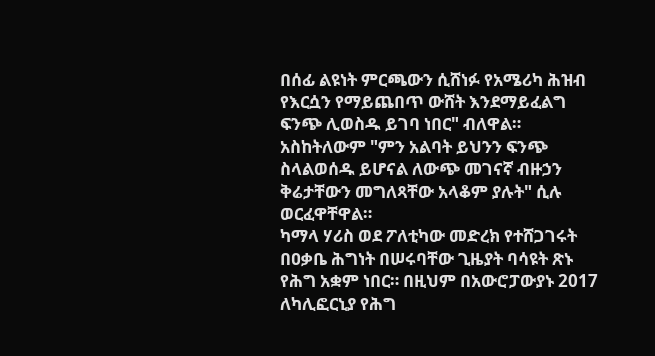በሰፊ ልዩነት ምርጫውን ሲሸነፉ የአሜሪካ ሕዝብ የእርሷን የማይጨበጥ ውሸት እንደማይፈልግ ፍንጭ ሊወስዱ ይገባ ነበር" ብለዋል።
አስከትለውም "ምን አልባት ይህንን ፍንጭ ስላልወሰዱ ይሆናል ለውጭ መገናኛ ብዙኃን ቅሬታቸውን መግለጻቸው አላቆም ያሉት" ሲሉ ወርፈዋቸዋል።
ካማላ ሃሪስ ወደ ፖለቲካው መድረክ የተሸጋገሩት በዐቃቤ ሕግነት በሠሩባቸው ጊዜያት ባሳዩት ጽኑ የሕግ አቋም ነበር። በዚህም በአውሮፓውያኑ 2017 ለካሊፎርኒያ የሕግ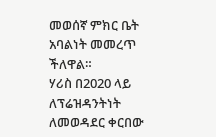መወሰኛ ምክር ቤት አባልነት መመረጥ ችለዋል።
ሃሪስ በ2020 ላይ ለፕሬዝዳንትነት ለመወዳደር ቀርበው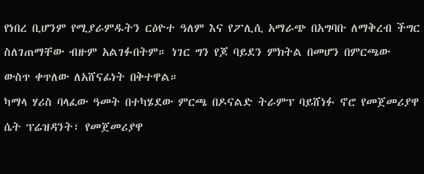የነበረ ቢሆንም የሚያራምዱትን ርዕዮተ ዓለም እና የፖሊሲ አማራጭ በአግባቡ ለማቅረብ ችግር ስለገጠማቸው ብዙም አልገፉበትም። ነገር ግን የጆ ባይደን ምክትል በመሆን በምርጫው ውስጥ ቀጥለው ለአሸናፊነት በቅተዋል።
ካማላ ሃሪስ ባላፈው ዓመት በተካሄደው ምርጫ በዶናልድ ትራምፕ ባይሸነፉ ኖሮ የመጀመሪያዋ ሴት ፕሬዝዳንት፣ የመጀመሪያዋ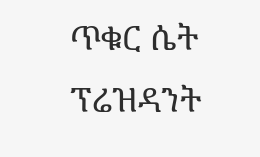ጥቁር ሴት ፕሬዝዳንት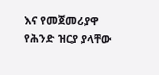እና የመጀመሪያዋ የሕንድ ዝርያ ያላቸው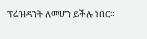ፕሬዝዳንት ለመሆን ይችሉ ነበር።